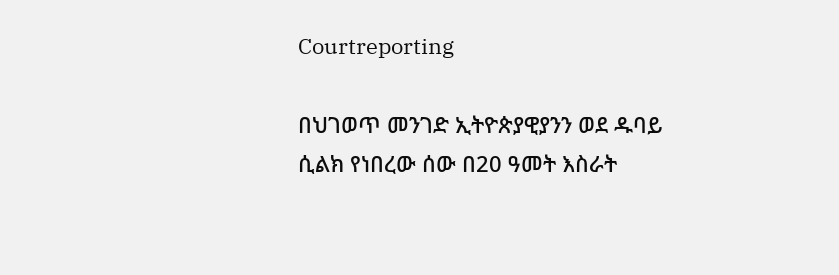Courtreporting

በህገወጥ መንገድ ኢትዮጵያዊያንን ወደ ዱባይ ሲልክ የነበረው ሰው በ20 ዓመት እስራት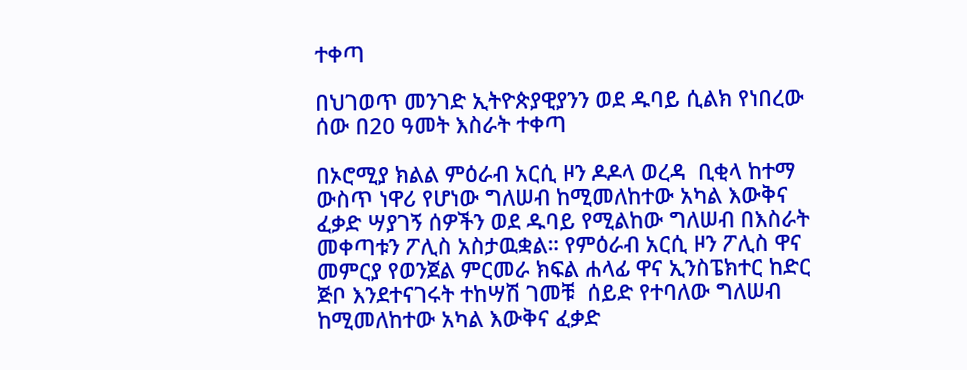ተቀጣ

በህገወጥ መንገድ ኢትዮጵያዊያንን ወደ ዱባይ ሲልክ የነበረው ሰው በ20 ዓመት እስራት ተቀጣ

በኦሮሚያ ክልል ምዕራብ አርሲ ዞን ዶዶላ ወረዳ  ቢቂላ ከተማ ውስጥ ነዋሪ የሆነው ግለሠብ ከሚመለከተው አካል እውቅና ፈቃድ ሣያገኝ ሰዎችን ወደ ዱባይ የሚልከው ግለሠብ በእስራት መቀጣቱን ፖሊስ አስታዉቋል። የምዕራብ አርሲ ዞን ፖሊስ ዋና መምርያ የወንጀል ምርመራ ክፍል ሐላፊ ዋና ኢንስፔክተር ከድር ጅቦ እንደተናገሩት ተከሣሽ ገመቹ  ሰይድ የተባለው ግለሠብ ከሚመለከተው አካል እውቅና ፈቃድ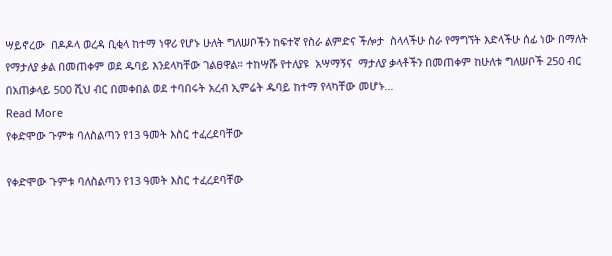ሣይኖረው  በዶዶላ ወረዳ ቢቂላ ከተማ ነዋሪ የሆኑ ሁለት ግለሠቦችን ከፍተኛ የስራ ልምድና ችሎታ  ስላላችሁ ስራ የማግኘት እድላችሁ ሰፊ ነው በማለት የማታለያ ቃል በመጠቀም ወደ ዱባይ እንደላካቸው ገልፀዋል። ተከሣሹ የተለያዩ  አሣማኝና  ማታለያ ቃላቶችን በመጠቀም ከሁለቱ ግለሠቦች 250 ብር በአጠቃላይ 500 ሺህ ብር በመቀበል ወደ ተባበሩት አረብ ኢምሬት ዱባይ ከተማ የላካቸው መሆኑ…
Read More
የቀድሞው ጉምቱ ባለስልጣን የ13 ዓመት እስር ተፈረደባቸው

የቀድሞው ጉምቱ ባለስልጣን የ13 ዓመት እስር ተፈረደባቸው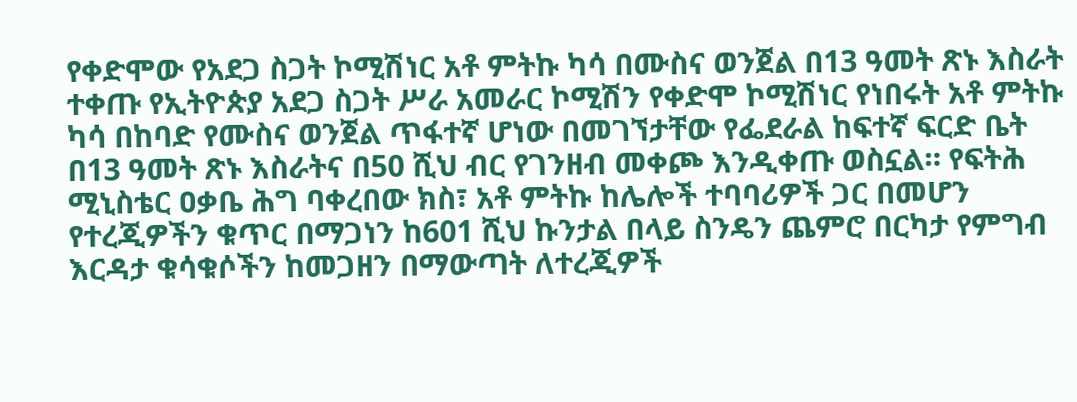የቀድሞው የአደጋ ስጋት ኮሚሽነር አቶ ምትኩ ካሳ በሙስና ወንጀል በ13 ዓመት ጽኑ እስራት ተቀጡ የኢትዮጵያ አደጋ ስጋት ሥራ አመራር ኮሚሽን የቀድሞ ኮሚሽነር የነበሩት አቶ ምትኩ ካሳ በከባድ የሙስና ወንጀል ጥፋተኛ ሆነው በመገኘታቸው የፌደራል ከፍተኛ ፍርድ ቤት በ13 ዓመት ጽኑ እስራትና በ50 ሺህ ብር የገንዘብ መቀጮ እንዲቀጡ ወስኗል። የፍትሕ ሚኒስቴር ዐቃቤ ሕግ ባቀረበው ክስ፣ አቶ ምትኩ ከሌሎች ተባባሪዎች ጋር በመሆን የተረጂዎችን ቁጥር በማጋነን ከ601 ሺህ ኩንታል በላይ ስንዴን ጨምሮ በርካታ የምግብ እርዳታ ቁሳቁሶችን ከመጋዘን በማውጣት ለተረጂዎች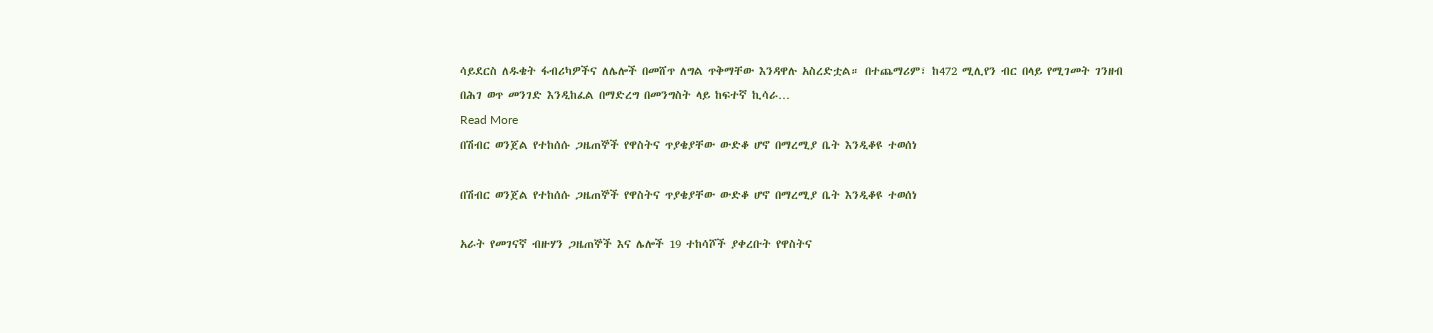ሳይደርስ ለዱቄት ፋብሪካዎችና ለሌሎች በመሸጥ ለግል ጥቅማቸው እንዳዋሉ አስረድቷል። በተጨማሪም፣ ከ472 ሚሊየን ብር በላይ የሚገመት ገንዘብ በሕገ ወጥ መንገድ እንዲከፈል በማድረግ በመንግስት ላይ ከፍተኛ ኪሳራ…
Read More
በሽብር ወንጀል የተከሰሱ ጋዜጠኞች የዋስትና ጥያቄያቸው ውድቆ ሆኖ በማረሚያ ቤት እንዲቆዩ ተወሰነ

በሽብር ወንጀል የተከሰሱ ጋዜጠኞች የዋስትና ጥያቄያቸው ውድቆ ሆኖ በማረሚያ ቤት እንዲቆዩ ተወሰነ

አራት የመገናኛ ብዙሃን ጋዜጠኞች እና ሌሎች 19 ተከሳሾች ያቀረቡት የዋስትና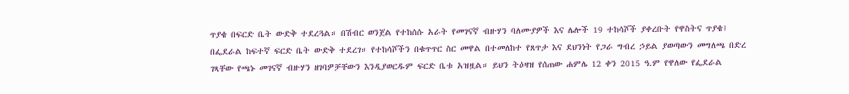ጥያቄ በፍርድ ቤት ውድቅ ተደረጓል። በሽብር ወንጀል የተከሰሱ አራት የመገናኛ ብዙሃን ባለሙያዎች እና ሌሎች 19 ተከሳሾች ያቀረቡት የዋስትና ጥያቄ፤ በፌደራል ከፍተኛ ፍርድ ቤት ውድቅ ተደረገ። የተከሳሾችን በቁጥጥር ስር መዋል በተመለከተ የጸጥታ እና ደህንነት የጋራ ግብረ ኃይል ያወጣውን መግለጫ በድረ ገጻቸው የጫኑ መገናኛ ብዙሃን ዘገባዎቻቸውን እንዲያወርዱም ፍርድ ቤቱ አዝዟል። ይህን ትዕዛዝ የሰጠው ሐምሌ 12 ቀን 2015 ዓ.ም የዋለው የፌደራል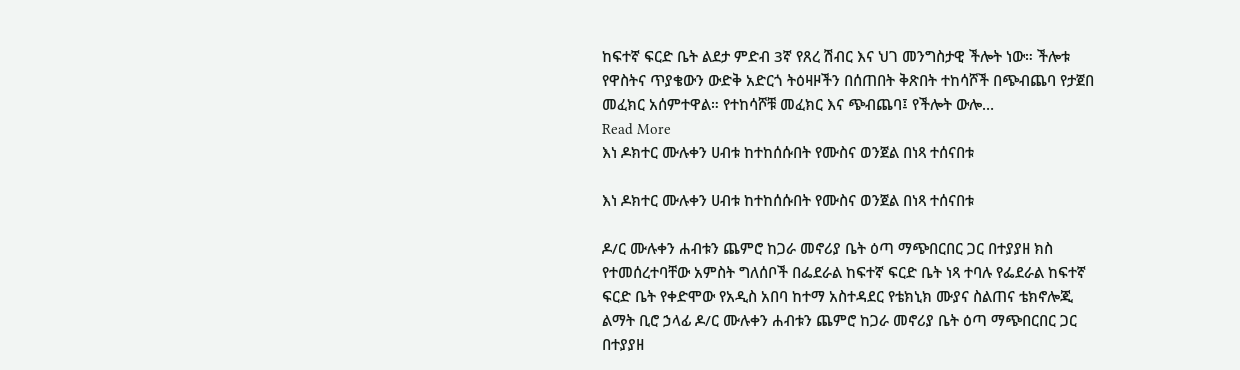ከፍተኛ ፍርድ ቤት ልደታ ምድብ 3ኛ የጸረ ሽብር እና ህገ መንግስታዊ ችሎት ነው። ችሎቱ የዋስትና ጥያቄውን ውድቅ አድርጎ ትዕዛዞችን በሰጠበት ቅጽበት ተከሳሾች በጭብጨባ የታጀበ መፈክር አሰምተዋል። የተከሳሾቹ መፈክር እና ጭብጨባ፤ የችሎት ውሎ…
Read More
እነ ዶክተር ሙሉቀን ሀብቱ ከተከሰሱበት የሙስና ወንጀል በነጻ ተሰናበቱ

እነ ዶክተር ሙሉቀን ሀብቱ ከተከሰሱበት የሙስና ወንጀል በነጻ ተሰናበቱ

ዶ/ር ሙሉቀን ሐብቱን ጨምሮ ከጋራ መኖሪያ ቤት ዕጣ ማጭበርበር ጋር በተያያዘ ክስ የተመሰረተባቸው አምስት ግለሰቦች በፌደራል ከፍተኛ ፍርድ ቤት ነጻ ተባሉ የፌደራል ከፍተኛ ፍርድ ቤት የቀድሞው የአዲስ አበባ ከተማ አስተዳደር የቴክኒክ ሙያና ስልጠና ቴክኖሎጂ ልማት ቢሮ ኃላፊ ዶ/ር ሙሉቀን ሐብቱን ጨምሮ ከጋራ መኖሪያ ቤት ዕጣ ማጭበርበር ጋር በተያያዘ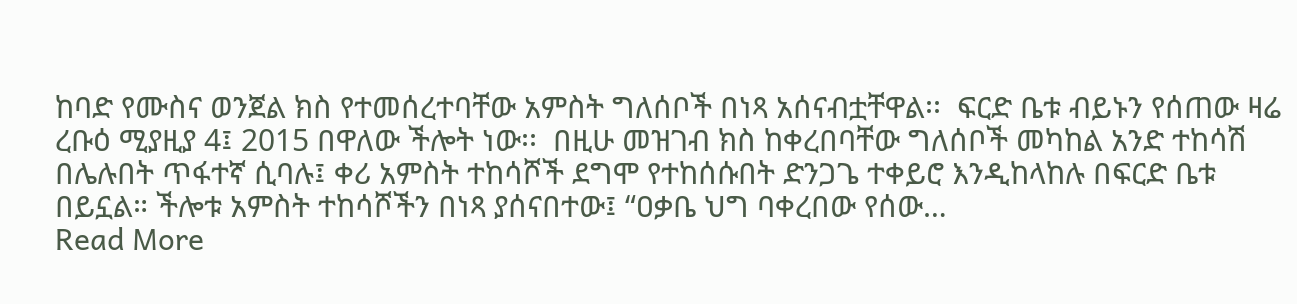ከባድ የሙስና ወንጀል ክስ የተመሰረተባቸው አምስት ግለሰቦች በነጻ አሰናብቷቸዋል፡፡  ፍርድ ቤቱ ብይኑን የሰጠው ዛሬ ረቡዕ ሚያዚያ 4፤ 2015 በዋለው ችሎት ነው፡፡  በዚሁ መዝገብ ክስ ከቀረበባቸው ግለሰቦች መካከል አንድ ተከሳሽ በሌሉበት ጥፋተኛ ሲባሉ፤ ቀሪ አምስት ተከሳሾች ደግሞ የተከሰሱበት ድንጋጌ ተቀይሮ እንዲከላከሉ በፍርድ ቤቱ በይኗል። ችሎቱ አምስት ተከሳሾችን በነጻ ያሰናበተው፤ “ዐቃቤ ህግ ባቀረበው የሰው…
Read More